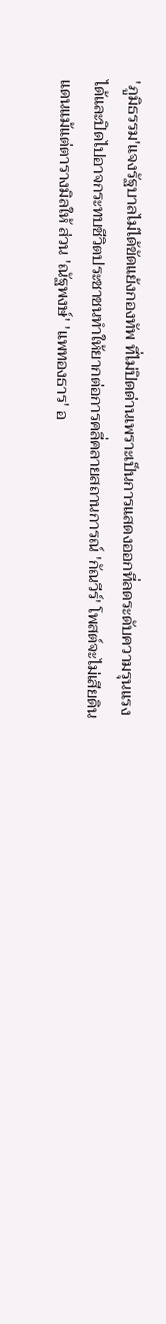'ภูมิธรรม'แจงรัฐบาลไม่ได้ขัดแย้งกองทัพ ที่ไม่ปิดด่านเพราะเป็นการแสดงออกที่ลดระดับความรุนแรงได้และปิดไปอาจกระทบชีวิตประชาชนทำให้ยากต่อการคลี่คลายสถานการณ์ 'กัณวีร์' โพสต์จะไม่เสียดินแดนแม้แต่ตารางมิลให้ ส่วน 'ณัฐพงษ์' 'แพทองธาร' อ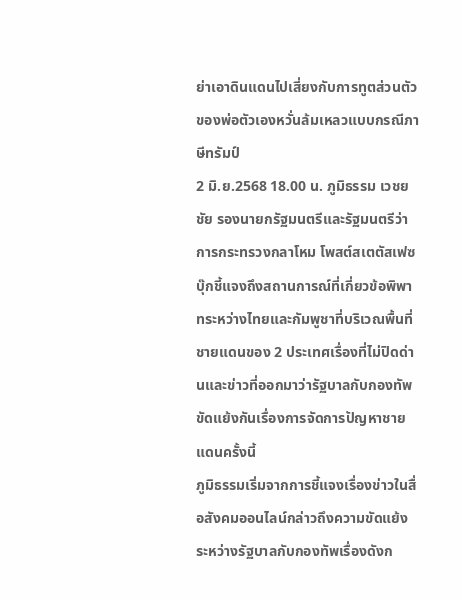ย่าเอาดินแดนไปเสี่ยงกับการทูตส่วนตัวของพ่อตัวเองหวั่นล้มเหลวแบบกรณีภาษีทรัมป์
2 มิ.ย.2568 18.00 น. ภูมิธรรม เวชยชัย รองนายกรัฐมนตรีและรัฐมนตรีว่าการกระทรวงกลาโหม โพสต์สเตตัสเฟซบุ๊กชี้แจงถึงสถานการณ์ที่เกี่ยวข้อพิพาทระหว่างไทยและกัมพูชาที่บริเวณพื้นที่ชายแดนของ 2 ประเทศเรื่องที่ไม่ปิดด่านและข่าวที่ออกมาว่ารัฐบาลกับกองทัพขัดแย้งกันเรื่องการจัดการปัญหาชายแดนครั้งนี้
ภูมิธรรมเริ่มจากการชี้แจงเรื่องข่าวในสื่อสังคมออนไลน์กล่าวถึงความขัดแย้งระหว่างรัฐบาลกับกองทัพเรื่องดังก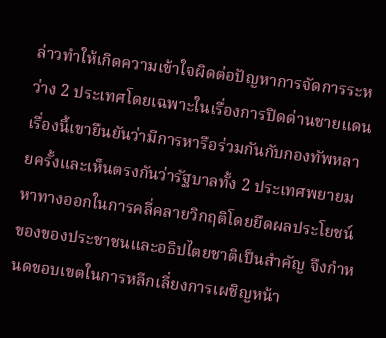ล่าวทำให้เกิดความเข้าใจผิดต่อปัญหาการจัดการระหว่าง 2 ประเทศโดยเฉพาะในเรื่องการปิดด่านชายแดน เรื่องนี้เขายืนยันว่ามีการหารือร่วมกันกับกองทัพหลายครั้งและเห็นตรงกันว่ารัฐบาลทั้ง 2 ประเทศพยายมหาทางออกในการคลี่คลายวิกฤติโดยยึดผลประโยชน์ของของประชาชนและอธิปไตยชาติเป็นสำคัญ จึงกำหนดขอบเขตในการหลีกเลี่ยงการเผชิญหน้า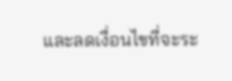และลดเงื่อนไขที่จะระ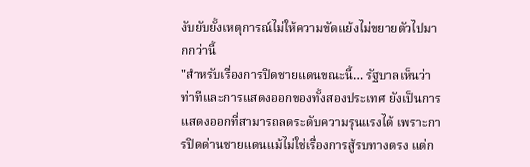งับยับยั้งเหตุการณ์ไม่ให้ความขัดแย้งไม่ขยายตัวไปมากกว่านี้
"สำหรับเรื่องการปิดชายแดนขณะนี้… รัฐบาลเห็นว่าท่าทีและการแสดงออกของทั้งสองประเทศ ยังเป็นการแสดงออกที่สามารถลดระดับความรุนแรงได้ เพราะการปิดด่านชายแดนแม้ไม่ใช่เรื่องการสู้รบทางตรง แต่ก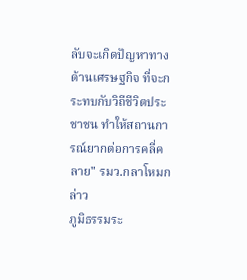ลับจะเกิดปัญหาทางด้านเศรษฐกิจ ที่จะกระทบกับวิถีชีวิตประชาชน ทำให้สถานการณ์ยากต่อการคลี่คลาย" รมว.กลาโหมกล่าว
ภูมิธรรมระ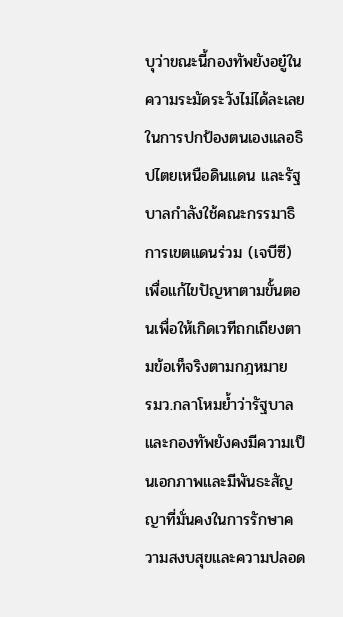บุว่าขณะนี้กองทัพยังอยู๋ในความระมัดระวังไม่ได้ละเลยในการปกป้องตนเองแลอธิปไตยเหนือดินแดน และรัฐบาลกำลังใช้คณะกรรมาธิการเขตแดนร่วม (เจบีซี) เพื่อแก้ไขปัญหาตามขั้นตอนเพื่อให้เกิดเวทีถกเถียงตามข้อเท็จริงตามกฎหมาย
รมว.กลาโหมย้ำว่ารัฐบาลและกองทัพยังคงมีความเป็นเอกภาพและมีพันธะสัญญาที่มั่นคงในการรักษาความสงบสุขและความปลอด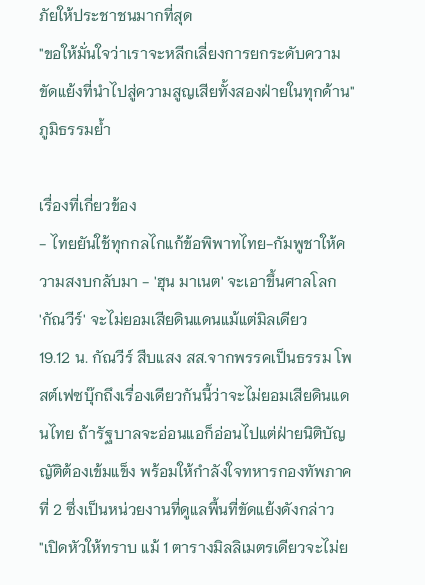ภัยให้ประชาชนมากที่สุด
"ขอให้มั่นใจว่าเราจะหลีกเลี่ยงการยกระดับความขัดแย้งที่นำไปสู่ความสูญเสียทั้งสองฝ่ายในทุกด้าน" ภูมิธรรมย้ำ

เรื่องที่เกี่ยวข้อง
- ไทยยันใช้ทุกกลไกแก้ข้อพิพาทไทย-กัมพูชาให้ความสงบกลับมา - 'ฮุน มาเนต' จะเอาขึ้นศาลโลก
'กัณวีร์' จะไม่ยอมเสียดินแดนแม้แต่มิลเดียว
19.12 น. กัณวีร์ สืบแสง สส.จากพรรคเป็นธรรม โพสต์เฟซบุ๊กถึงเรื่องเดียวกันนี้ว่าจะไม่ยอมเสียดินแดนไทย ถ้ารัฐบาลจะอ่อนแอก็อ่อนไปแต่ฝ่ายนิติบัญญัติต้องเข้มแข็ง พร้อมให้กำลังใจทหารกองทัพภาคที่ 2 ซึ่งเป็นหน่วยงานที่ดูแลพื้นที่ขัดแย้งดังกล่าว
"เปิดหัวให้ทราบ แม้ 1 ตารางมิลลิเมตรเดียวจะไม่ย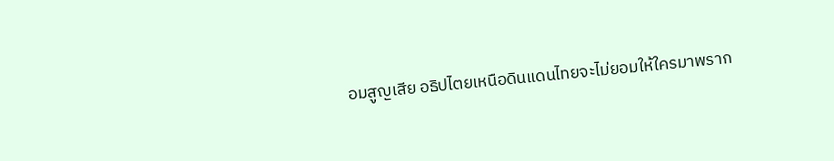อมสูญเสีย อธิปไตยเหนือดินแดนไทยจะไม่ยอมให้ใครมาพราก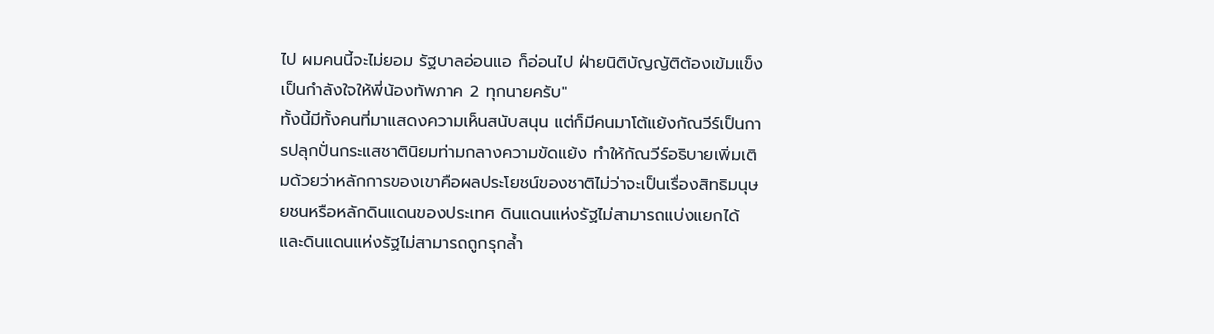ไป ผมคนนี้จะไม่ยอม รัฐบาลอ่อนแอ ก็อ่อนไป ฝ่ายนิติบัญญัติต้องเข้มแข็ง เป็นกำลังใจให้พี่น้องทัพภาค 2 ทุกนายครับ"
ทั้งนี้มีทั้งคนที่มาแสดงความเห็นสนับสนุน แต่ก็มีคนมาโต้แย้งกัณวีร์เป็นการปลุกปั่นกระแสชาตินิยมท่ามกลางความขัดแย้ง ทำให้กัณวีร์อธิบายเพิ่มเติมด้วยว่าหลักการของเขาคือผลประโยชน์ของชาติไม่ว่าจะเป็นเรื่องสิทธิมนุษยชนหรือหลักดินแดนของประเทศ ดินแดนแห่งรัฐไม่สามารถแบ่งแยกได้ และดินแดนแห่งรัฐไม่สามารถถูกรุกล้ำ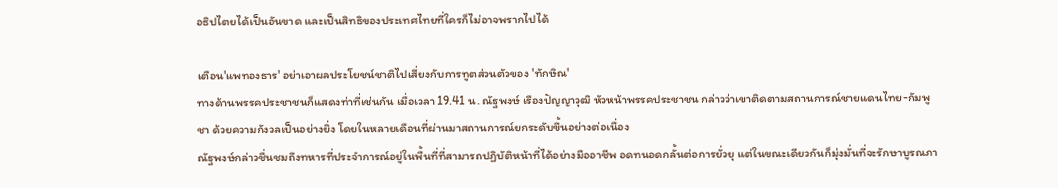อธิปไตยได้เป็นอันขาด และเป็นสิทธิของประเทศไทยที่ใครก็ไม่อาจพรากไปได้

เตือน'แพทองธาร' อย่าเอาผลประโยชน์ชาติไปเสี่ยงกับการทูตส่วนตัวของ 'ทักษิณ'
ทางด้านพรรคประชาชนก็แสดงท่าที่เช่นกัน เมื่อเวลา 19.41 น. ณัฐพงษ์ เรืองปัญญาวุฒิ หัวหน้าพรรคประชาชน กล่าวว่าเขาติดตามสถานการณ์ชายแดนไทย-กัมพูชา ด้วยความกังวลเป็นอย่างยิ่ง โดยในหลายเดือนที่ผ่านมาสถานการณ์ยกระดับขึ้นอย่างต่อเนื่อง
ณัฐพงษ์กล่าวชื่นชมถึงทหารที่ประจำการณ์อยู่ในพื้นที่ที่สามารถปฏิบัติหน้าที่ได้อย่างมืออาชีพ อดทนอดกลั้นต่อการยั่วยุ แต่ในขณะเดียวกันก็มุ่งมั่นที่จะรักษาบูรณภา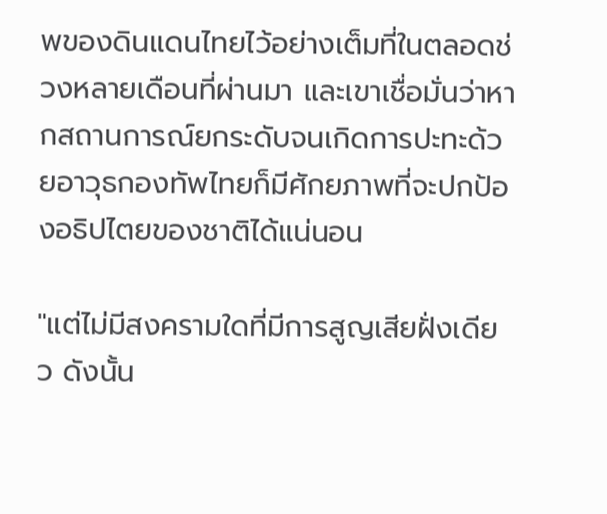พของดินแดนไทยไว้อย่างเต็มที่ในตลอดช่วงหลายเดือนที่ผ่านมา และเขาเชื่อมั่นว่าหากสถานการณ์ยกระดับจนเกิดการปะทะด้วยอาวุธกองทัพไทยก็มีศักยภาพที่จะปกป้องอธิปไตยของชาติได้แน่นอน

"แต่ไม่มีสงครามใดที่มีการสูญเสียฝั่งเดียว ดังนั้น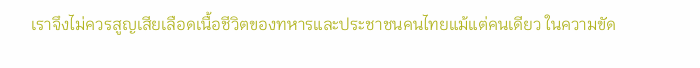เราจึงไม่ควรสูญเสียเลือดเนื้อชีวิตของทหารและประชาชนคนไทยแม้แต่คนเดียว ในความขัด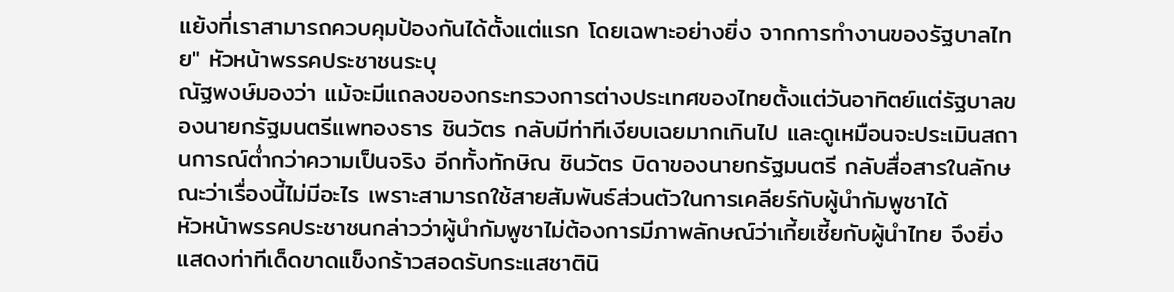แย้งที่เราสามารถควบคุมป้องกันได้ตั้งแต่แรก โดยเฉพาะอย่างยิ่ง จากการทำงานของรัฐบาลไทย" หัวหน้าพรรคประชาชนระบุ
ณัฐพงษ์มองว่า แม้จะมีแถลงของกระทรวงการต่างประเทศของไทยตั้งแต่วันอาทิตย์แต่รัฐบาลของนายกรัฐมนตรีแพทองธาร ชินวัตร กลับมีท่าทีเงียบเฉยมากเกินไป และดูเหมือนจะประเมินสถานการณ์ต่ำกว่าความเป็นจริง อีกทั้งทักษิณ ชินวัตร บิดาของนายกรัฐมนตรี กลับสื่อสารในลักษณะว่าเรื่องนี้ไม่มีอะไร เพราะสามารถใช้สายสัมพันธ์ส่วนตัวในการเคลียร์กับผู้นำกัมพูชาได้
หัวหน้าพรรคประชาชนกล่าวว่าผู้นำกัมพูชาไม่ต้องการมีภาพลักษณ์ว่าเกี้ยเซี้ยกับผู้นำไทย จึงยิ่งแสดงท่าทีเด็ดขาดแข็งกร้าวสอดรับกระแสชาตินิ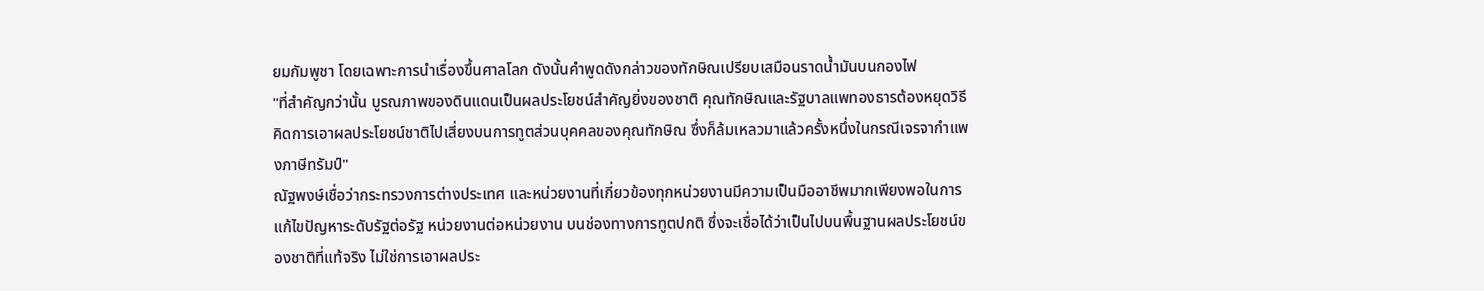ยมกัมพูชา โดยเฉพาะการนำเรื่องขึ้นศาลโลก ดังนั้นคำพูดดังกล่าวของทักษิณเปรียบเสมือนราดน้ำมันบนกองไฟ
"ที่สำคัญกว่านั้น บูรณภาพของดินแดนเป็นผลประโยชน์สำคัญยิ่งของชาติ คุณทักษิณและรัฐบาลแพทองธารต้องหยุดวิธีคิดการเอาผลประโยชน์ชาติไปเสี่ยงบนการทูตส่วนบุคคลของคุณทักษิณ ซึ่งก็ล้มเหลวมาแล้วครั้งหนึ่งในกรณีเจรจากำแพงภาษีทรัมป์"
ณัฐพงษ์เชื่อว่ากระทรวงการต่างประเทศ และหน่วยงานที่เกี่ยวข้องทุกหน่วยงานมีความเป็นมืออาชีพมากเพียงพอในการแก้ไขปัญหาระดับรัฐต่อรัฐ หน่วยงานต่อหน่วยงาน บนช่องทางการทูตปกติ ซึ่งจะเชื่อได้ว่าเป็นไปบนพื้นฐานผลประโยชน์ของชาติที่แท้จริง ไม่ใช่การเอาผลประ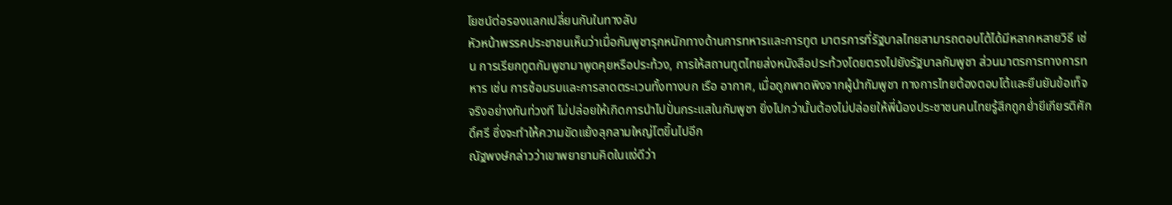โยชน์ต่อรองแลกเปลี่ยนกันในทางลับ
หัวหน้าพรรคประชาชนเห็นว่าเมื่อกัมพูชารุกหนักทางด้านการทหารและการทูต มาตรการที่รัฐบาลไทยสามารถตอบโต้ได้มีหลากหลายวิธี เช่น การเรียกทูตกัมพูชามาพูดคุยหรือประท้วง, การให้สถานทูตไทยส่งหนังสือประท้วงโดยตรงไปยังรัฐบาลกัมพูชา ส่วนมาตรการทางการทหาร เช่น การซ้อมรบและการลาดตระเวนทั้งทางบก เรือ อากาศ, เมื่อถูกพาดพิงจากผู้นำกัมพูชา ทางการไทยต้องตอบโต้และยืนยันข้อเท็จจริงอย่างทันท่วงที ไม่ปล่อยให้เกิดการนำไปปั่นกระแสในกัมพูชา ยิ่งไปกว่านั้นต้องไม่ปล่อยให้พี่น้องประชาชนคนไทยรู้สึกถูกย่ำยีเกียรติศักดิ์ศรี ซึ่งจะทำให้ความขัดแย้งลุกลามใหญ่โตขึ้นไปอีก
ณัฐพงษ์กล่าวว่าเขาพยายามคิดในแง่ดีว่า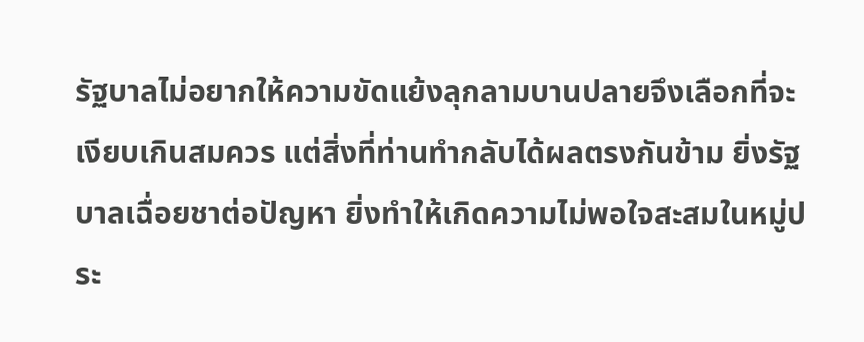รัฐบาลไม่อยากให้ความขัดแย้งลุกลามบานปลายจึงเลือกที่จะเงียบเกินสมควร แต่สิ่งที่ท่านทำกลับได้ผลตรงกันข้าม ยิ่งรัฐบาลเฉื่อยชาต่อปัญหา ยิ่งทำให้เกิดความไม่พอใจสะสมในหมู่ประ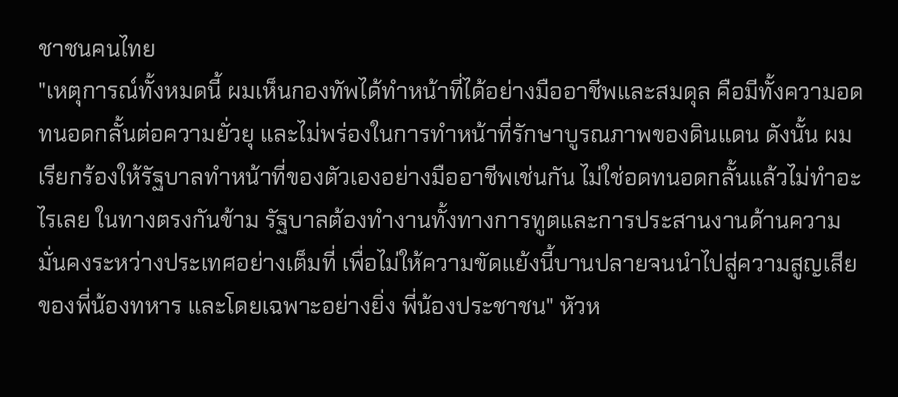ชาชนคนไทย
"เหตุการณ์ทั้งหมดนี้ ผมเห็นกองทัพได้ทำหน้าที่ได้อย่างมืออาชีพและสมดุล คือมีทั้งความอดทนอดกลั้นต่อความยั่วยุ และไม่พร่องในการทำหน้าที่รักษาบูรณภาพของดินแดน ดังนั้น ผมเรียกร้องให้รัฐบาลทำหน้าที่ของตัวเองอย่างมืออาชีพเช่นกัน ไม่ใช่อดทนอดกลั้นแล้วไม่ทำอะไรเลย ในทางตรงกันข้าม รัฐบาลต้องทำงานทั้งทางการทูตและการประสานงานด้านความมั่นคงระหว่างประเทศอย่างเต็มที่ เพื่อไม่ให้ความขัดแย้งนี้บานปลายจนนำไปสู่ความสูญเสียของพี่น้องทหาร และโดยเฉพาะอย่างยิ่ง พี่น้องประชาชน" หัวห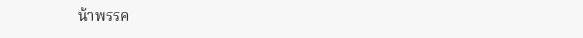น้าพรรค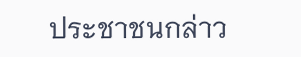ประชาชนกล่าว